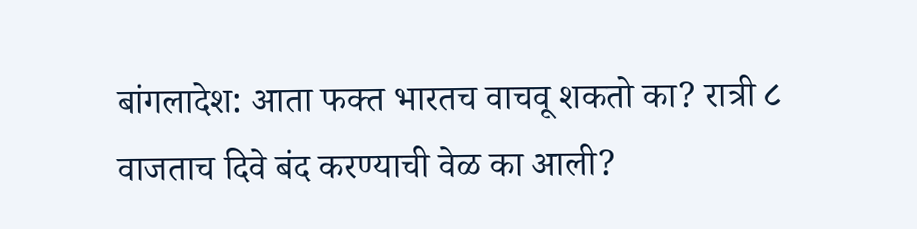बांगलादेश: आता फक्त भारतच वाचवू शकतो का? रात्री ८ वाजताच दिवे बंद करण्याची वेळ का आली?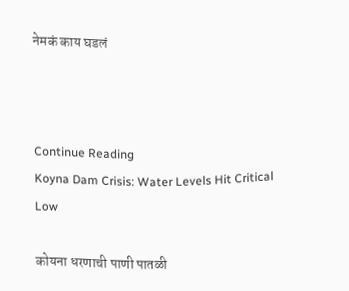नेमकं काय घडलं



Continue Reading
Koyna Dam Crisis: Water Levels Hit Critical Low

कोयना धरणाची पाणी पातळी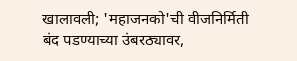खालावली; 'महाजनको'ची वीजनिर्मिती बंद पडण्याच्या उंबरठ्यावर,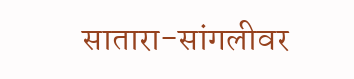सातारा-सांगलीवर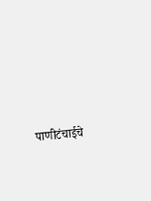पाणीटंचाईचे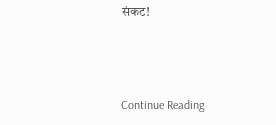संकट!



Continue Reading